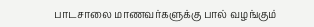பாடசாலை மாணவர்களுக்கு பால் வழங்கும்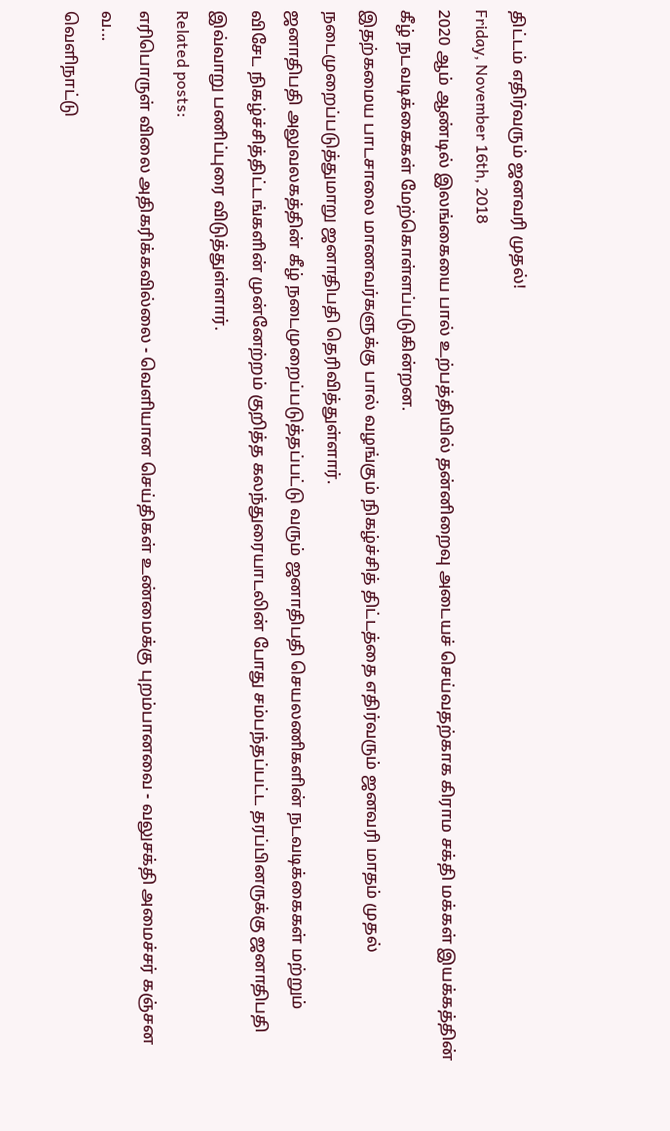திட்டம் எதிர்வரும் ஜனவரி முதல்!
Friday, November 16th, 2018
2020 ஆம் ஆண்டில் இலங்கையை பால் உற்பத்தியில் தன்னிறைவு அடையச் செய்வதற்காக கிராம சக்தி மக்கள் இயக்கத்தின் கீழ் நடவடிக்கைகள் மேற்கொள்ளப்படுகின்றன.
இதற்கமைய பாடசாலை மாணவர்களுக்கு பால் வழங்கும் நிகழ்ச்சித் திட்டத்தை எதிர்வரும் ஜனவரி மாதம் முதல் நடைமுறைப்படுத்துமாறு ஜனாதிபதி தெரிவித்துள்ளார்.
ஜனாதிபதி அலுவலகத்தின் கீழ் நடைமுறைப்படுத்தப்பட்டு வரும் ஜனாதிபதி செயலணிகளின் நடவடிக்கைகள் மற்றும் விசேட நிகழ்ச்சித்திட்டங்களின் முன்னேற்றம் குறித்த கலந்துரையாடலின் போது சம்பந்தப்பட்ட தரப்பினருக்கு ஜனாதிபதி இவ்வாறு பணிப்புரை விடுத்துள்ளார்.
Related posts:
எரிபொருள் விலை அதிகரிக்கவில்லை - வெளியான செய்திகள் உண்மைக்கு புறம்பானவை - வலுசக்தி அமைச்சர் கஞ்சன வ...
வெளிநாட்டு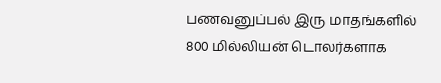பணவனுப்பல் இரு மாதங்களில் 800 மில்லியன் டொலர்களாக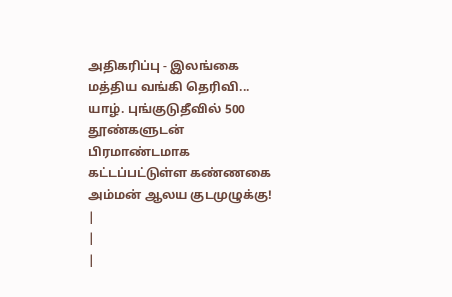அதிகரிப்பு - இலங்கை மத்திய வங்கி தெரிவி...
யாழ். புங்குடுதீவில் 500 தூண்களுடன் பிரமாண்டமாக கட்டப்பட்டுள்ள கண்ணகை அம்மன் ஆலய குடமுழுக்கு!
|
|
|